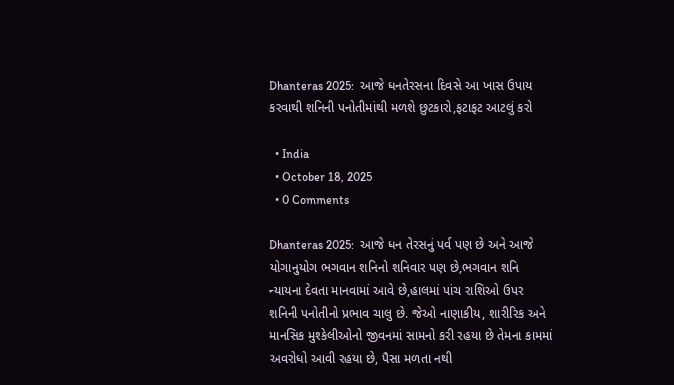Dhanteras 2025:  આજે ધનતેરસના દિવસે આ ખાસ ઉપાય કરવાથી શનિની પનોતીમાંથી મળશે છુટકારો,ફટાફટ આટલું કરો

  • India
  • October 18, 2025
  • 0 Comments

Dhanteras 2025:  આજે ધન તેરસનું પર્વ પણ છે અને આજે યોગાનુયોગ ભગવાન શનિનો શનિવાર પણ છે,ભગવાન શનિ ન્યાયના દેવતા માનવામાં આવે છે,હાલમાં પાંચ રાશિઓ ઉપર શનિની પનોતીનો પ્રભાવ ચાલુ છે. જેઓ નાણાકીય, શારીરિક અને માનસિક મુશ્કેલીઓનો જીવનમાં સામનો કરી રહયા છે તેમના કામમાં અવરોધો આવી રહયા છે, પૈસા મળતા નથી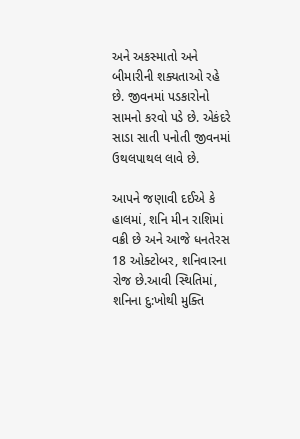અને અકસ્માતો અને બીમારીની શક્યતાઓ રહે છે. જીવનમાં પડકારોનો સામનો કરવો પડે છે. એકંદરે સાડા સાતી પનોતી જીવનમાં ઉથલપાથલ લાવે છે.

આપને જણાવી દઈએ કે હાલમાં, શનિ મીન રાશિમાં વક્રી છે અને આજે ધનતેરસ 18 ઓક્ટોબર, શનિવારના રોજ છે.આવી સ્થિતિમાં, શનિના દુ:ખોથી મુક્તિ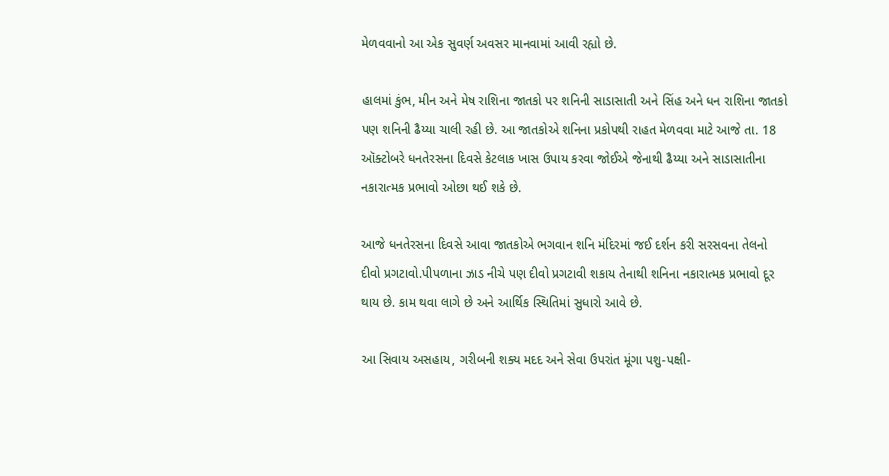મેળવવાનો આ એક સુવર્ણ અવસર માનવામાં આવી રહ્યો છે.

હાલમાં કુંભ, મીન અને મેષ રાશિના જાતકો પર શનિની સાડાસાતી અને સિંહ અને ધન રાશિના જાતકો પણ શનિની ઢૈય્યા ચાલી રહી છે. આ જાતકોએ શનિના પ્રકોપથી રાહત મેળવવા માટે આજે તા. 18 ઑક્ટોબરે ધનતેરસના દિવસે કેટલાક ખાસ ઉપાય કરવા જોઈએ જેનાથી ઢૈય્યા અને સાડાસાતીના નકારાત્મક પ્રભાવો ઓછા થઈ શકે છે.

આજે ધનતેરસના દિવસે આવા જાતકોએ ભગવાન શનિ મંદિરમાં જઈ દર્શન કરી સરસવના તેલનો દીવો પ્રગટાવો.પીપળાના ઝાડ નીચે પણ દીવો પ્રગટાવી શકાય તેનાથી શનિના નકારાત્મક પ્રભાવો દૂર થાય છે. કામ થવા લાગે છે અને આર્થિક સ્થિતિમાં સુધારો આવે છે.

આ સિવાય અસહાય, ગરીબની શક્ય મદદ અને સેવા ઉપરાંત મૂંગા પશુ-પક્ષી-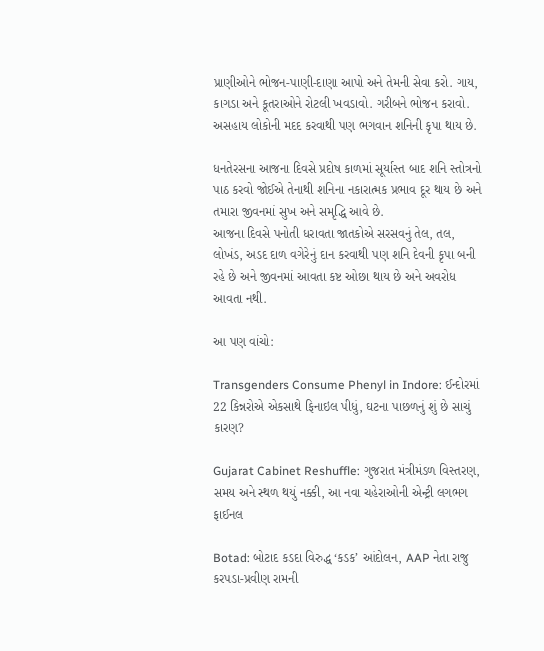પ્રાણીઓને ભોજન-પાણી-દાણા આપો અને તેમની સેવા કરો. ગાય, કાગડા અને કૂતરાઓને રોટલી ખવડાવો. ગરીબને ભોજન કરાવો. અસહાય લોકોની મદદ કરવાથી પણ ભગવાન શનિની કૃપા થાય છે.

ધનતેરસના આજના દિવસે પ્રદોષ કાળમાં સૂર્યાસ્ત બાદ શનિ સ્તોત્રનો પાઠ કરવો જોઈએ તેનાથી શનિના નકારાત્મક પ્રભાવ દૂર થાય છે અને તમારા જીવનમાં સુખ અને સમૃદ્ધિ આવે છે.
આજના દિવસે પનોતી ધરાવતા જાતકોએ સરસવનું તેલ, તલ, લોખંડ, અડદ દાળ વગેરેનું દાન કરવાથી પણ શનિ દેવની કૃપા બની રહે છે અને જીવનમાં આવતા કષ્ટ ઓછા થાય છે અને અવરોધ આવતા નથી.

આ પણ વાંચો:

Transgenders Consume Phenyl in Indore: ઈન્દોરમાં 22 કિન્નરોએ એકસાથે ફિનાઇલ પીધું, ઘટના પાછળનું શું છે સાચું કારણ?

Gujarat Cabinet Reshuffle: ગુજરાત મંત્રીમંડળ વિસ્તરણ, સમય અને સ્થળ થયું નક્કી, આ નવા ચહેરાઓની એન્ટ્રી લગભગ ફાઈનલ

Botad: બોટાદ કડદા વિરુદ્ધ ‘કડક’ આંદોલન, AAP નેતા રાજુ કરપડા-પ્રવીણ રામની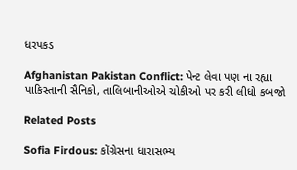ધરપકડ

Afghanistan Pakistan Conflict: પેન્ટ લેવા પણ ના રહ્યા પાકિસ્તાની સૈનિકો, તાલિબાનીઓએ ચોકીઓ પર કરી લીધો કબજો

Related Posts

Sofia Firdous: કોંગ્રેસના ધારાસભ્ય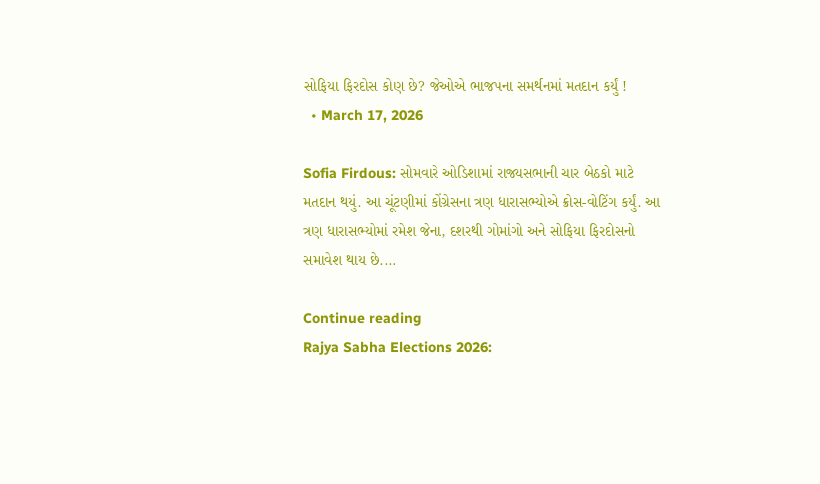સોફિયા ફિરદોસ કોણ છે? જેઓએ ભાજપના સમર્થનમાં મતદાન કર્યું !
  • March 17, 2026

Sofia Firdous: સોમવારે ઓડિશામાં રાજ્યસભાની ચાર બેઠકો માટે મતદાન થયું. આ ચૂંટણીમાં કોંગ્રેસના ત્રણ ધારાસભ્યોએ ક્રોસ-વોટિંગ કર્યું. આ ત્રણ ધારાસભ્યોમાં રમેશ જેના, દશરથી ગોમાંગો અને સોફિયા ફિરદોસનો સમાવેશ થાય છે.…

Continue reading
Rajya Sabha Elections 2026: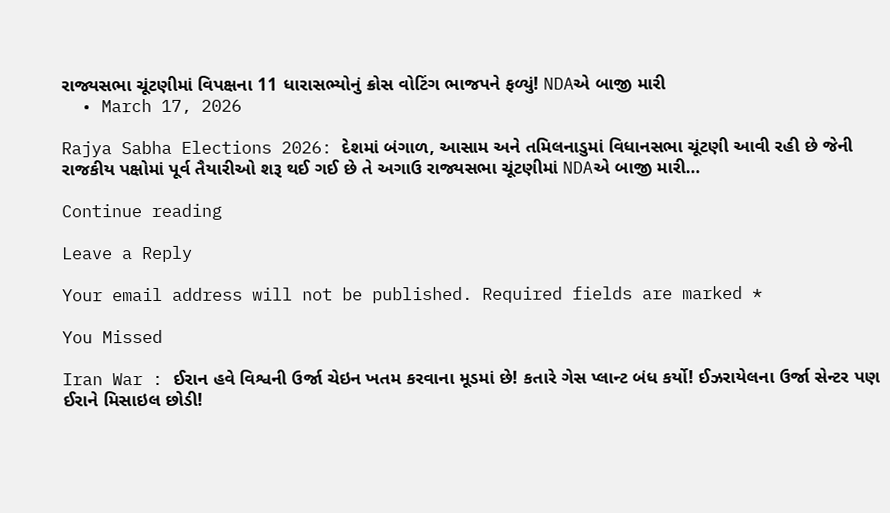રાજ્યસભા ચૂંટણીમાં વિપક્ષના 11 ધારાસભ્યોનું ક્રોસ વોટિંગ ભાજપને ફળ્યું! NDAએ બાજી મારી
  • March 17, 2026

Rajya Sabha Elections 2026: દેશમાં બંગાળ, આસામ અને તમિલનાડુમાં વિધાનસભા ચૂંટણી આવી રહી છે જેની રાજકીય પક્ષોમાં પૂર્વ તૈયારીઓ શરૂ થઈ ગઈ છે તે અગાઉ રાજ્યસભા ચૂંટણીમાં NDAએ બાજી મારી…

Continue reading

Leave a Reply

Your email address will not be published. Required fields are marked *

You Missed

Iran War : ઈરાન હવે વિશ્વની ઉર્જા ચેઇન ખતમ કરવાના મૂડમાં છે! કતારે ગેસ પ્લાન્ટ બંધ કર્યો! ઈઝરાયેલના ઉર્જા સેન્ટર પણ ઈરાને મિસાઇલ છોડી!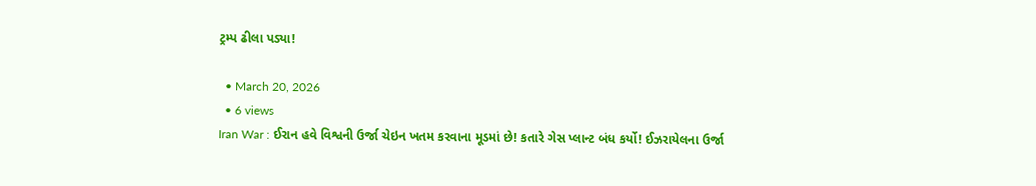ટ્રમ્પ ઢીલા પડ્યા!

  • March 20, 2026
  • 6 views
Iran War : ઈરાન હવે વિશ્વની ઉર્જા ચેઇન ખતમ કરવાના મૂડમાં છે! કતારે ગેસ પ્લાન્ટ બંધ કર્યો! ઈઝરાયેલના ઉર્જા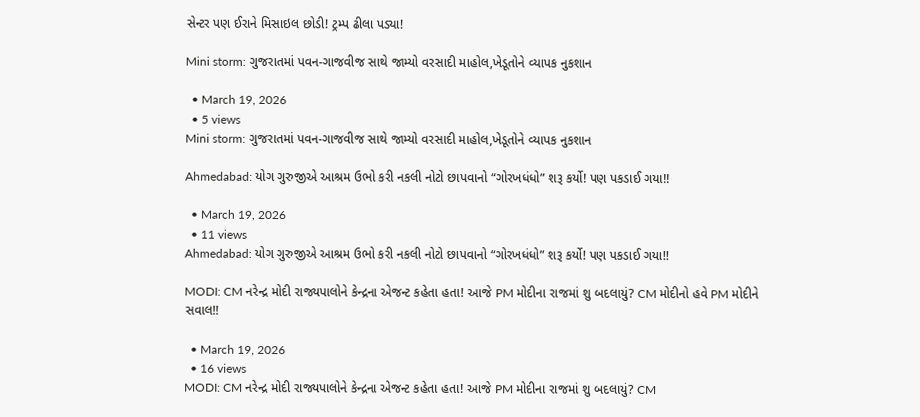સેન્ટર પણ ઈરાને મિસાઇલ છોડી! ટ્રમ્પ ઢીલા પડ્યા!

Mini storm: ગુજરાતમાં પવન-ગાજવીજ સાથે જામ્યો વરસાદી માહોલ,ખેડૂતોને વ્યાપક નુકશાન

  • March 19, 2026
  • 5 views
Mini storm: ગુજરાતમાં પવન-ગાજવીજ સાથે જામ્યો વરસાદી માહોલ,ખેડૂતોને વ્યાપક નુકશાન

Ahmedabad: યોગ ગુરુજીએ આશ્રમ ઉભો કરી નકલી નોટો છાપવાનો “ગોરખધંધો” શરૂ કર્યો! પણ પકડાઈ ગયા!!

  • March 19, 2026
  • 11 views
Ahmedabad: યોગ ગુરુજીએ આશ્રમ ઉભો કરી નકલી નોટો છાપવાનો “ગોરખધંધો” શરૂ કર્યો! પણ પકડાઈ ગયા!!

MODI: CM નરેન્દ્ર મોદી રાજ્યપાલોને કેન્દ્રના એજન્ટ કહેતા હતા! આજે PM મોદીના રાજમાં શુ બદલાયું? CM મોદીનો હવે PM મોદીને સવાલ!!

  • March 19, 2026
  • 16 views
MODI: CM નરેન્દ્ર મોદી રાજ્યપાલોને કેન્દ્રના એજન્ટ કહેતા હતા! આજે PM મોદીના રાજમાં શુ બદલાયું? CM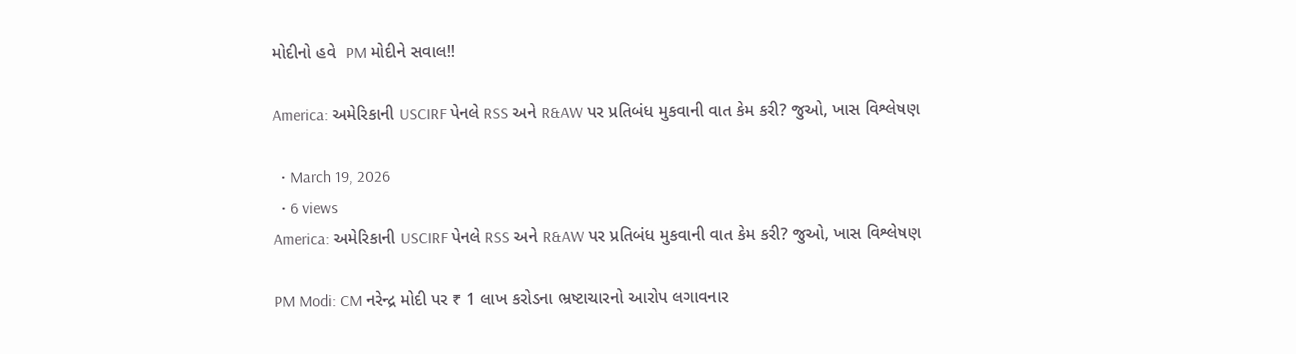મોદીનો હવે  PM મોદીને સવાલ!!

America: અમેરિકાની USCIRF પેનલે RSS અને R&AW પર પ્રતિબંધ મુકવાની વાત કેમ કરી? જુઓ, ખાસ વિશ્લેષણ

  • March 19, 2026
  • 6 views
America: અમેરિકાની USCIRF પેનલે RSS અને R&AW પર પ્રતિબંધ મુકવાની વાત કેમ કરી? જુઓ, ખાસ વિશ્લેષણ

PM Modi: CM નરેન્દ્ર મોદી પર ₹ 1 લાખ કરોડના ભ્રષ્ટાચારનો આરોપ લગાવનાર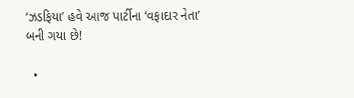‘ઝડફિયા’ હવે આજ પાર્ટીના ‘વફાદાર નેતા’ બની ગયા છે!

  •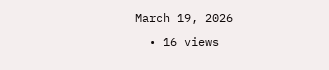March 19, 2026
  • 16 views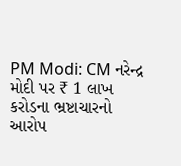PM Modi: CM નરેન્દ્ર મોદી પર ₹ 1 લાખ કરોડના ભ્રષ્ટાચારનો આરોપ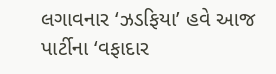લગાવનાર ‘ઝડફિયા’ હવે આજ પાર્ટીના ‘વફાદાર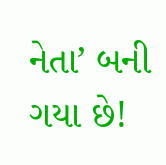નેતા’ બની ગયા છે!